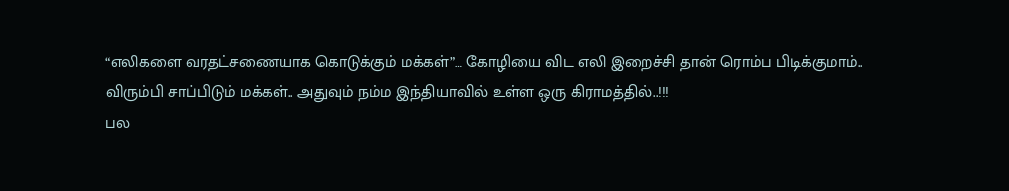“எலிகளை வரதட்சணையாக கொடுக்கும் மக்கள்”… கோழியை விட எலி இறைச்சி தான் ரொம்ப பிடிக்குமாம்.. விரும்பி சாப்பிடும் மக்கள்.. அதுவும் நம்ம இந்தியாவில் உள்ள ஒரு கிராமத்தில்..!!!
பல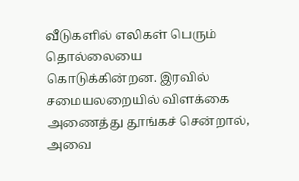வீடுகளில் எலிகள் பெரும் தொல்லையை கொடுக்கின்றன. இரவில் சமையலறையில் விளக்கை அணைத்து தூங்கச் சென்றால், அவை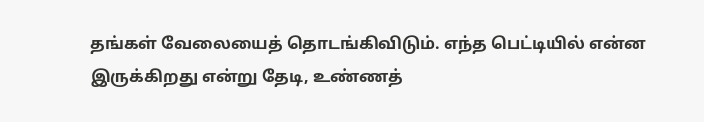தங்கள் வேலையைத் தொடங்கிவிடும். எந்த பெட்டியில் என்ன இருக்கிறது என்று தேடி, உண்ணத்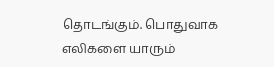தொடங்கும். பொதுவாக எலிகளை யாரும்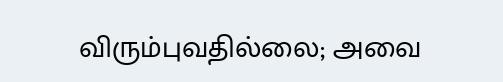விரும்புவதில்லை; அவை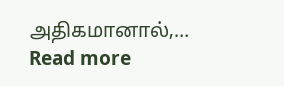அதிகமானால்,…
Read more